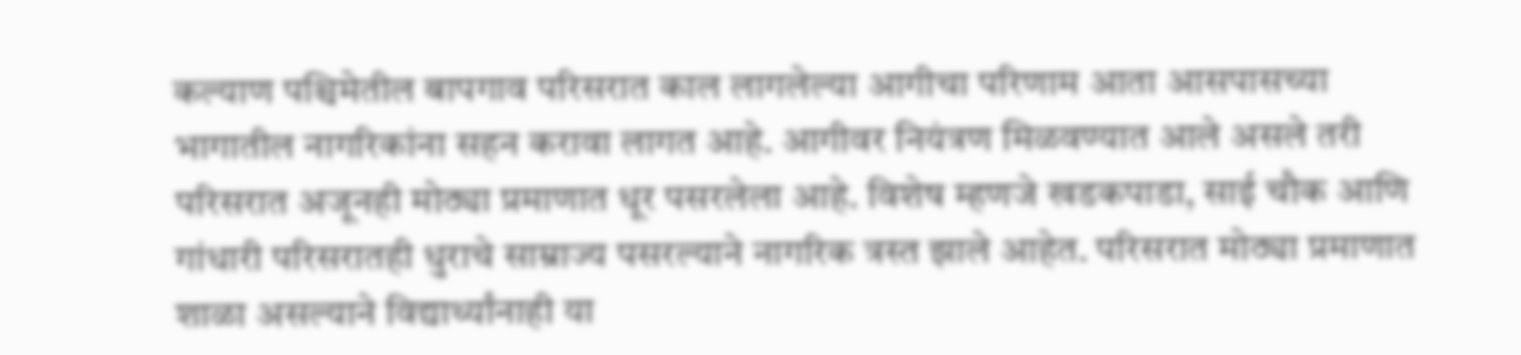कल्याण पश्चिमेतील बापगाव परिसरात काल लागलेल्या आगीचा परिणाम आता आसपासच्या भागातील नागरिकांना सहन करावा लागत आहे. आगीवर नियंत्रण मिळवण्यात आले असले तरी परिसरात अजूनही मोठ्या प्रमाणात धूर पसरलेला आहे. विशेष म्हणजे खडकपाडा, साई चौक आणि गांधारी परिसरातही धुराचे साम्राज्य पसरल्याने नागरिक त्रस्त झाले आहेत. परिसरात मोठ्या प्रमाणात शाळा असल्याने विद्यार्थ्यांनाही या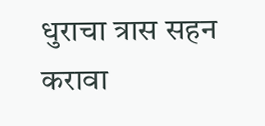धुराचा त्रास सहन करावा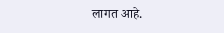लागत आहे.